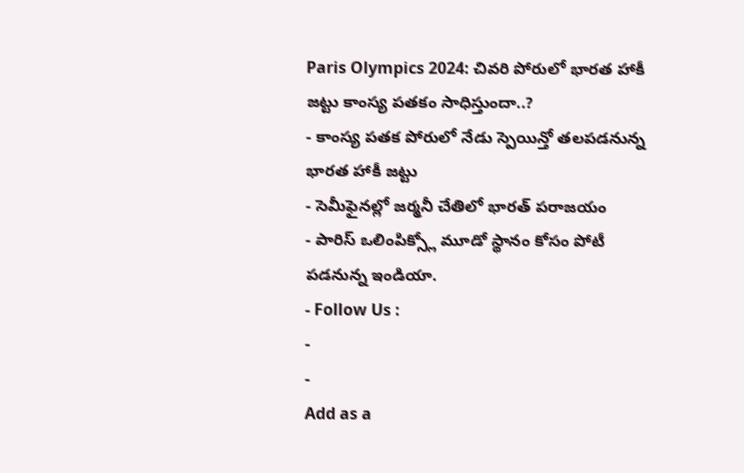Paris Olympics 2024: చివరి పోరులో భారత హాకీ జట్టు కాంస్య పతకం సాధిస్తుందా..?
- కాంస్య పతక పోరులో నేడు స్పెయిన్తో తలపడనున్న భారత హాకీ జట్టు
- సెమీఫైనల్లో జర్మనీ చేతిలో భారత్ పరాజయం
- పారిస్ ఒలింపిక్స్లో మూడో స్థానం కోసం పోటీ పడనున్న ఇండియా.
- Follow Us :
-
-
Add as a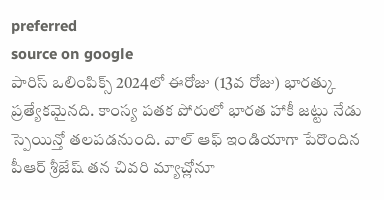preferred
source on google
పారిస్ ఒలింపిక్స్ 2024లో ఈరోజు (13వ రోజు) భారత్కు ప్రత్యేకమైనది. కాంస్య పతక పోరులో భారత హాకీ జట్టు నేడు స్పెయిన్తో తలపడనుంది. వాల్ ఆఫ్ ఇండియాగా పేరొందిన పీఆర్ శ్రీజేష్ తన చివరి మ్యాచ్లోనూ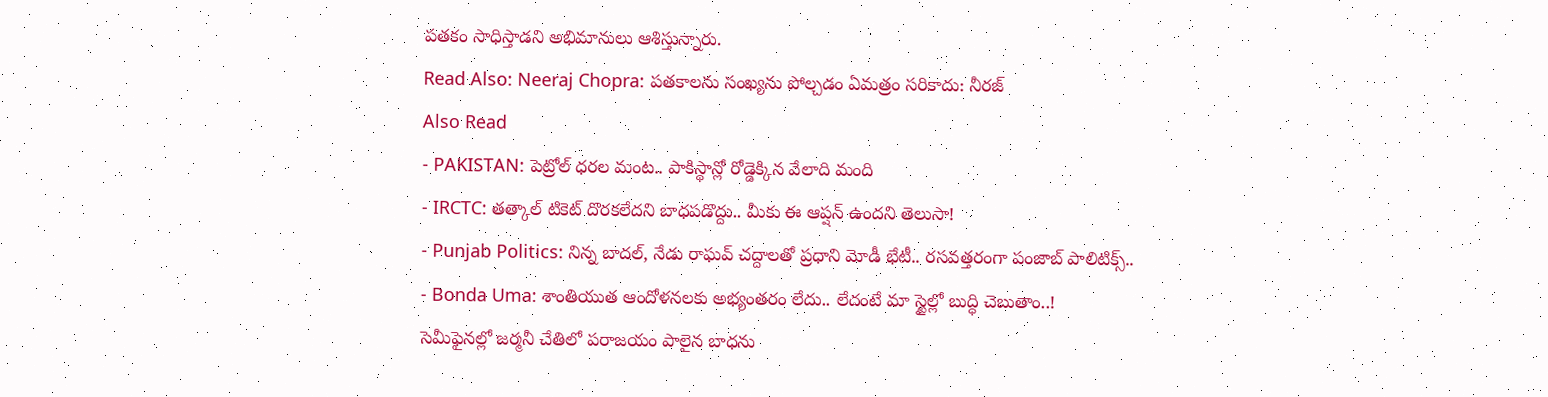పతకం సాధిస్తాడని అభిమానులు ఆశిస్తున్నారు.
Read Also: Neeraj Chopra: పతకాలను సంఖ్యను పోల్చడం ఏమత్రం సరికాదు: నీరజ్
Also Read
- PAKISTAN: పెట్రోల్ ధరల మంట.. పాకిస్థాన్లో రోడ్డెక్కిన వేలాది మంది
- IRCTC: తత్కాల్ టికెట్ దొరకలేదని బాధపడొద్దు.. మీకు ఈ ఆప్షన్ ఉందని తెలుసా!
- Punjab Politics: నిన్న బాదల్, నేడు రాఘవ్ చద్దాలతో ప్రధాని మోడీ భేటీ.. రసవత్తరంగా పంజాబ్ పాలిటిక్స్..
- Bonda Uma: శాంతియుత ఆందోళనలకు అభ్యంతరం లేదు.. లేదంటే మా స్టైల్లో బుద్ధి చెబుతాం..!
సెమీఫైనల్లో జర్మనీ చేతిలో పరాజయం పాలైన బాధను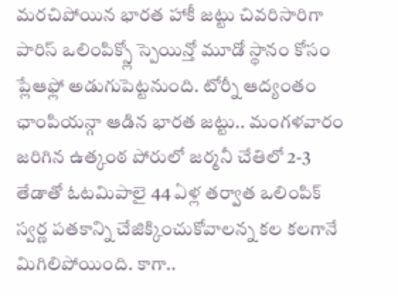మరచిపోయిన భారత హాకీ జట్టు చివరిసారిగా పారిస్ ఒలింపిక్స్లో స్పెయిన్తో మూడో స్థానం కోసం ప్లేఆఫ్లో అడుగుపెట్టనుంది. టోర్నీ ఆద్యంతం ఛాంపియన్గా ఆడిన భారత జట్టు.. మంగళవారం జరిగిన ఉత్కంఠ పోరులో జర్మనీ చేతిలో 2-3 తేడాతో ఓటమిపాలై 44 ఏళ్ల తర్వాత ఒలింపిక్ స్వర్ణ పతకాన్ని చేజిక్కించుకోవాలన్న కల కలగానే మిగిలిపోయింది. కాగా..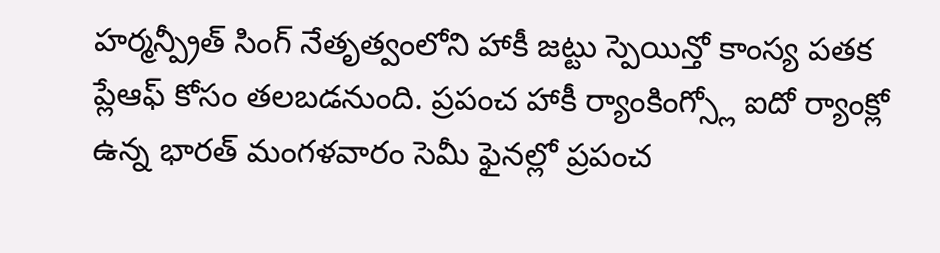హర్మన్ప్రీత్ సింగ్ నేతృత్వంలోని హాకీ జట్టు స్పెయిన్తో కాంస్య పతక ప్లేఆఫ్ కోసం తలబడనుంది. ప్రపంచ హాకీ ర్యాంకింగ్స్లో ఐదో ర్యాంక్లో ఉన్న భారత్ మంగళవారం సెమీ ఫైనల్లో ప్రపంచ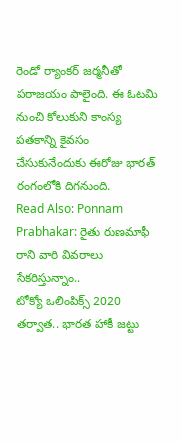రెండో ర్యాంకర్ జర్మనీతో పరాజయం పాలైంది. ఈ ఓటమి నుంచి కోలుకుని కాంస్య పతకాన్ని కైవసం చేసుకునేందుకు ఈరోజు భారత్ రంగంలోకి దిగనుంది.
Read Also: Ponnam Prabhakar: రైతు రుణమాఫీ రాని వారి వివరాలు సేకరిస్తున్నాం..
టోక్యో ఒలింపిక్స్ 2020 తర్వాత.. భారత హాకీ జట్టు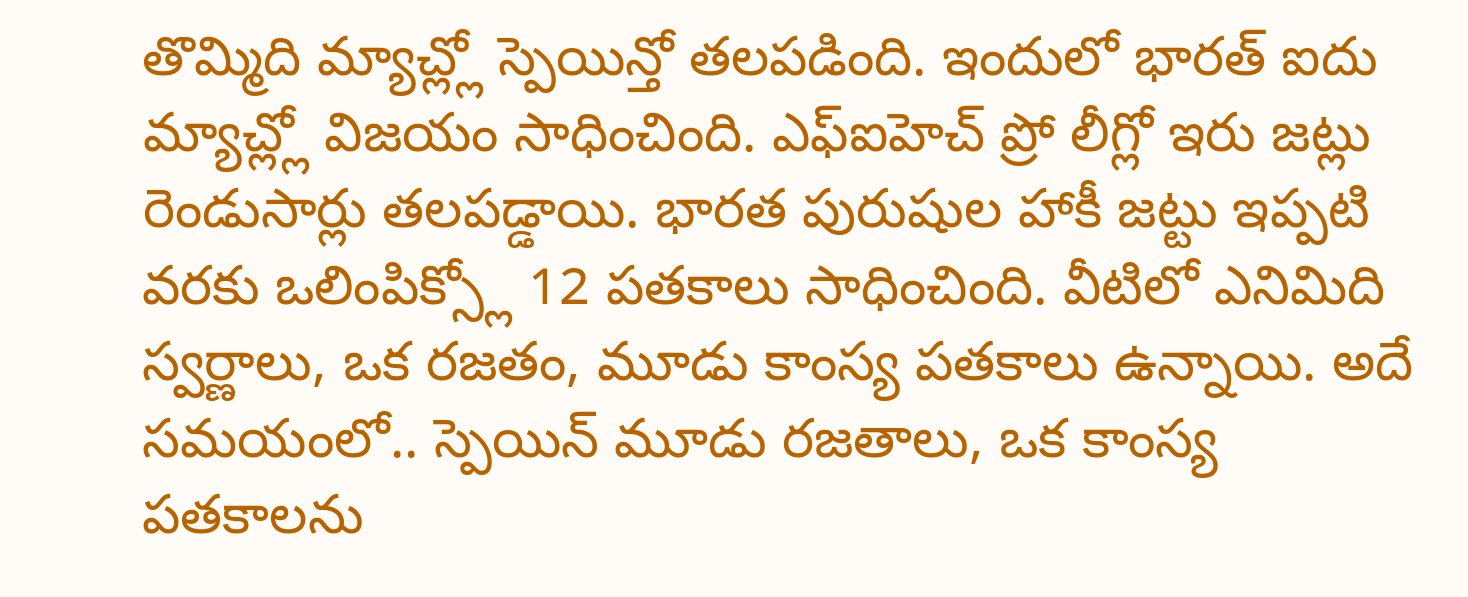తొమ్మిది మ్యాచ్ల్లో స్పెయిన్తో తలపడింది. ఇందులో భారత్ ఐదు మ్యాచ్ల్లో విజయం సాధించింది. ఎఫ్ఐహెచ్ ప్రో లీగ్లో ఇరు జట్లు రెండుసార్లు తలపడ్డాయి. భారత పురుషుల హాకీ జట్టు ఇప్పటి వరకు ఒలింపిక్స్లో 12 పతకాలు సాధించింది. వీటిలో ఎనిమిది స్వర్ణాలు, ఒక రజతం, మూడు కాంస్య పతకాలు ఉన్నాయి. అదే సమయంలో.. స్పెయిన్ మూడు రజతాలు, ఒక కాంస్య పతకాలను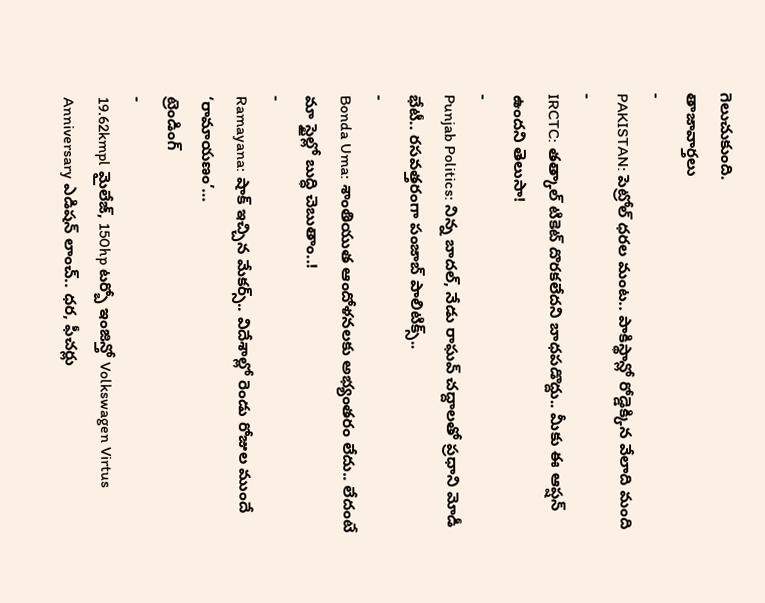గెలుచుకుంది.
తాజావార్తలు
-
PAKISTAN: పెట్రోల్ ధరల మంట.. పాకిస్థాన్లో రోడ్డెక్కిన వేలాది మంది
-
IRCTC: తత్కాల్ టికెట్ దొరకలేదని బాధపడొద్దు.. మీకు ఈ ఆప్షన్ ఉందని తెలుసా!
-
Punjab Politics: నిన్న బాదల్, నేడు రాఘవ్ చద్దాలతో ప్రధాని మోడీ భేటీ.. రసవత్తరంగా పంజాబ్ పాలిటిక్స్..
-
Bonda Uma: శాంతియుత ఆందోళనలకు అభ్యంతరం లేదు.. లేదంటే మా స్టైల్లో బుద్ధి చెబుతాం..!
-
Ramayana: షాక్ ఇచ్చిన మేకర్స్.. విదేశాల్లో రెండు రోజుల ముందే ‘రామాయణం’…
ట్రెండింగ్
-
19.62kmpl మైలేజ్, 150hp టర్బో ఇంజిన్తో Volkswagen Virtus Anniversary ఎడిషన్ లాంచ్.. ధర, ఫీచర్లు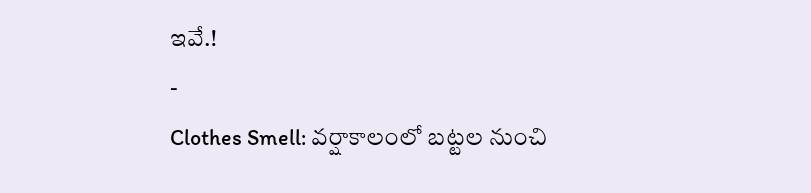ఇవే.!
-
Clothes Smell: వర్షాకాలంలో బట్టల నుంచి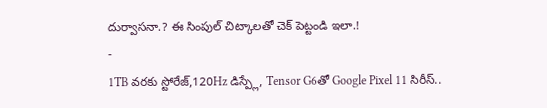దుర్వాసనా.? ఈ సింపుల్ చిట్కాలతో చెక్ పెట్టండి ఇలా.!
-
1TB వరకు స్టోరేజ్,120Hz డిస్ప్లే, Tensor G6తో Google Pixel 11 సిరీస్..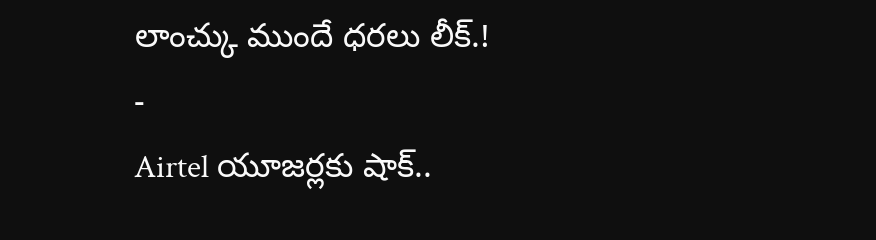లాంచ్కు ముందే ధరలు లీక్.!
-
Airtel యూజర్లకు షాక్..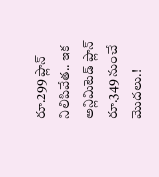రూ.299 ప్లాన్ నిలిపివేత.. ఇక అన్లిమిటెడ్ ప్లాన్ రూ.349 నుంచే మొదలు.!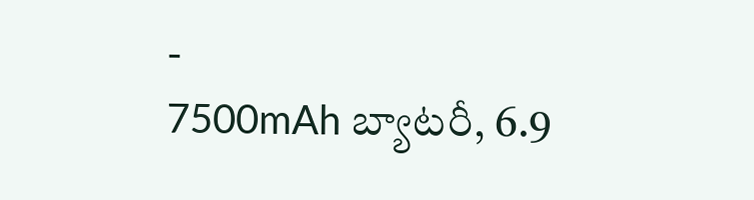-
7500mAh బ్యాటరీ, 6.9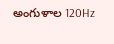అంగుళాల 120Hz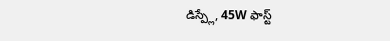డిస్ప్లే, 45W ఫాస్ట్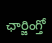ఛార్జింగ్తో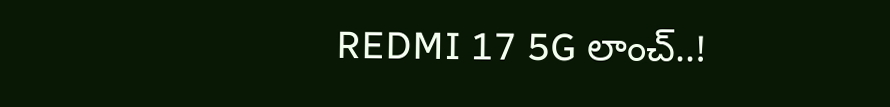REDMI 17 5G లాంచ్..!